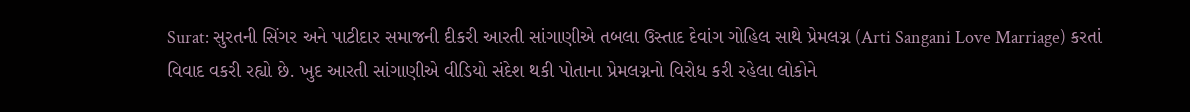Surat: સુરતની સિંગર અને પાટીદાર સમાજની દીકરી આરતી સાંગાણીએ તબલા ઉસ્તાદ દેવાંગ ગોહિલ સાથે પ્રેમલગ્ન (Arti Sangani Love Marriage) કરતાં વિવાદ વકરી રહ્યો છે. ખુદ આરતી સાંગાણીએ વીડિયો સંદેશ થકી પોતાના પ્રેમલગ્નનો વિરોધ કરી રહેલા લોકોને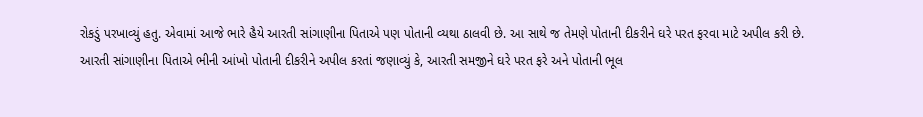રોકડું પરખાવ્યું હતુ. એવામાં આજે ભારે હૈયે આરતી સાંગાણીના પિતાએ પણ પોતાની વ્યથા ઠાલવી છે. આ સાથે જ તેમણે પોતાની દીકરીને ઘરે પરત ફરવા માટે અપીલ કરી છે.
આરતી સાંગાણીના પિતાએ ભીની આંખો પોતાની દીકરીને અપીલ કરતાં જણાવ્યું કે, આરતી સમજીને ઘરે પરત ફરે અને પોતાની ભૂલ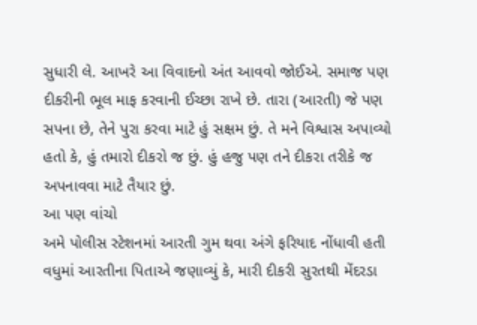સુધારી લે. આખરે આ વિવાદનો અંત આવવો જોઈએ. સમાજ પણ દીકરીની ભૂલ માફ કરવાની ઈચ્છા રાખે છે. તારા (આરતી) જે પણ સપના છે, તેને પુરા કરવા માટે હું સક્ષમ છું. તે મને વિશ્વાસ અપાવ્યો હતો કે, હું તમારો દીકરો જ છું. હું હજુ પણ તને દીકરા તરીકે જ અપનાવવા માટે તૈયાર છું.
આ પણ વાંચો
અમે પોલીસ સ્ટેશનમાં આરતી ગુમ થવા અંગે ફરિયાદ નોંધાવી હતી
વધુમાં આરતીના પિતાએ જણાવ્યું કે, મારી દીકરી સુરતથી મેંદરડા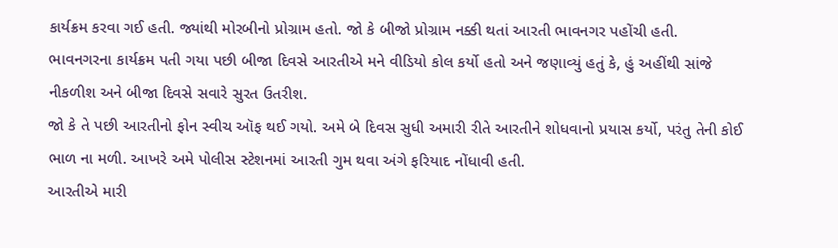કાર્યક્રમ કરવા ગઈ હતી. જ્યાંથી મોરબીનો પ્રોગ્રામ હતો. જો કે બીજો પ્રોગ્રામ નક્કી થતાં આરતી ભાવનગર પહોંચી હતી.
ભાવનગરના કાર્યક્રમ પતી ગયા પછી બીજા દિવસે આરતીએ મને વીડિયો કોલ કર્યો હતો અને જણાવ્યું હતું કે, હું અહીંથી સાંજે નીકળીશ અને બીજા દિવસે સવારે સુરત ઉતરીશ.
જો કે તે પછી આરતીનો ફોન સ્વીચ ઑફ થઈ ગયો. અમે બે દિવસ સુધી અમારી રીતે આરતીને શોધવાનો પ્રયાસ કર્યો, પરંતુ તેની કોઈ ભાળ ના મળી. આખરે અમે પોલીસ સ્ટેશનમાં આરતી ગુમ થવા અંગે ફરિયાદ નોંધાવી હતી.
આરતીએ મારી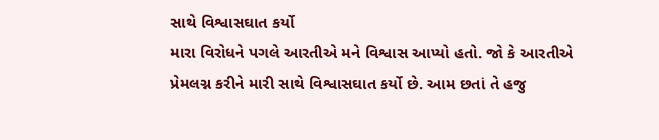સાથે વિશ્વાસઘાત કર્યો
મારા વિરોધને પગલે આરતીએ મને વિશ્વાસ આપ્યો હતો. જો કે આરતીએ પ્રેમલગ્ન કરીને મારી સાથે વિશ્વાસઘાત કર્યો છે. આમ છતાં તે હજુ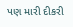પણ મારી દીકરી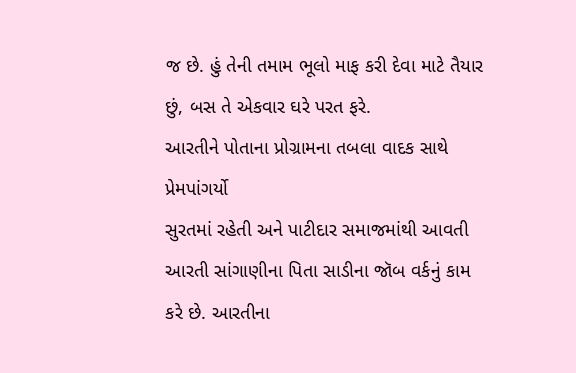જ છે. હું તેની તમામ ભૂલો માફ કરી દેવા માટે તૈયાર છું, બસ તે એકવાર ઘરે પરત ફરે.
આરતીને પોતાના પ્રોગ્રામના તબલા વાદક સાથે પ્રેમપાંગર્યો
સુરતમાં રહેતી અને પાટીદાર સમાજમાંથી આવતી આરતી સાંગાણીના પિતા સાડીના જૉબ વર્કનું કામ કરે છે. આરતીના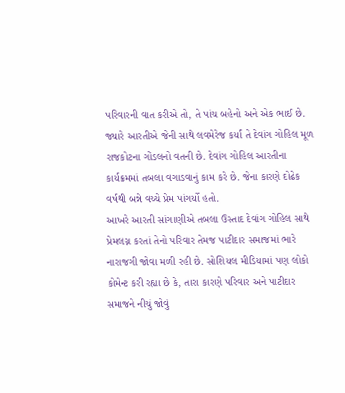પરિવારની વાત કરીએ તો, તે પાંચ બહેનો અને એક ભાઈ છે. જ્યારે આરતીએ જેની સાથે લવમેરેજ કર્યાં તે દેવાંગ ગોહિલ મૂળ રાજકોટના ગોંડલનો વતની છે. દેવાંગ ગોહિલ આરતીના કાર્યક્રમમાં તબલા વગાડવાનું કામ કરે છે. જેના કારણે દોઢેક વર્ષથી બન્ને વચ્ચે પ્રેમ પાંગર્યો હતો.
આખરે આરતી સાંગાણીએ તબલા ઉસ્તાદ દેવાંગ ગોહિલ સાથે પ્રેમલગ્ન કરતાં તેનો પરિવાર તેમજ પાટીદાર સમાજમાં ભારે નારાજગી જોવા મળી રહી છે. સોશિયલ મીડિયામાં પણ લોકો કોમેન્ટ કરી રહ્યા છે કે, તારા કારણે પરિવાર અને પાટીદાર સમાજને નીચું જોવું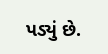પડ્યું છે.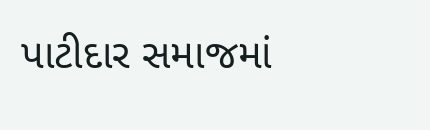પાટીદાર સમાજમાં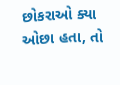છોકરાઓ ક્યા ઓછા હતા, તો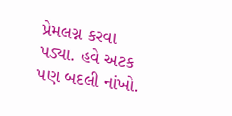પ્રેમલગ્ન કરવા પડ્યા. હવે અટક પણ બદલી નાંખો.